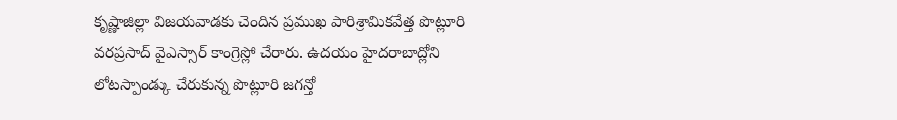కృష్ణాజిల్లా విజయవాడకు చెందిన ప్రముఖ పారిశ్రామికవేత్త పొట్లూరి వరప్రసాద్ వైఎస్సార్ కాంగ్రెస్లో చేరారు. ఉదయం హైదరాబాద్లోని లోటస్పాండ్కు చేరుకున్న పొట్లూరి జగన్తో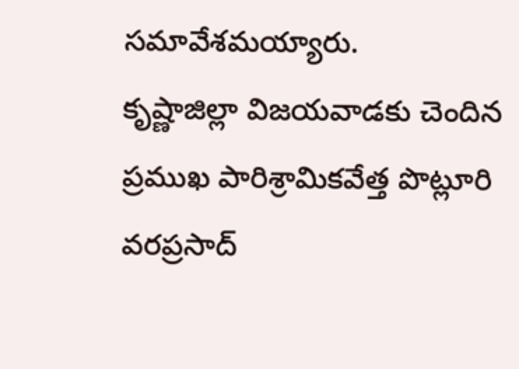సమావేశమయ్యారు.
కృష్ణాజిల్లా విజయవాడకు చెందిన ప్రముఖ పారిశ్రామికవేత్త పొట్లూరి వరప్రసాద్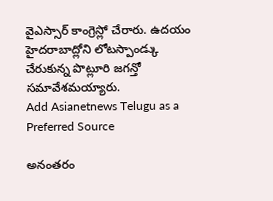వైఎస్సార్ కాంగ్రెస్లో చేరారు. ఉదయం హైదరాబాద్లోని లోటస్పాండ్కు చేరుకున్న పొట్లూరి జగన్తో సమావేశమయ్యారు.
Add Asianetnews Telugu as a Preferred Source

అనంతరం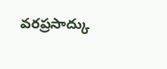వరప్రసాద్కు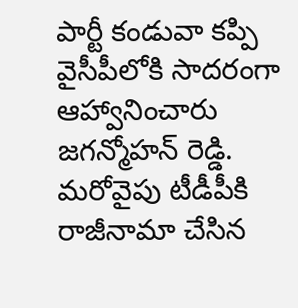పార్టీ కండువా కప్పి వైసీపీలోకి సాదరంగా ఆహ్వానించారు జగన్మోహన్ రెడ్డి. మరోవైపు టీడీపీకి రాజీనామా చేసిన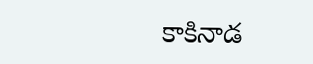కాకినాడ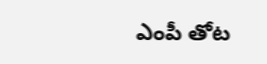ఎంపీ తోట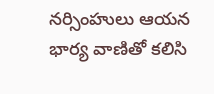నర్సింహులు ఆయన భార్య వాణితో కలిసి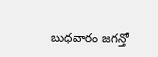బుధవారం జగన్తో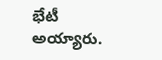భేటీ అయ్యారు.